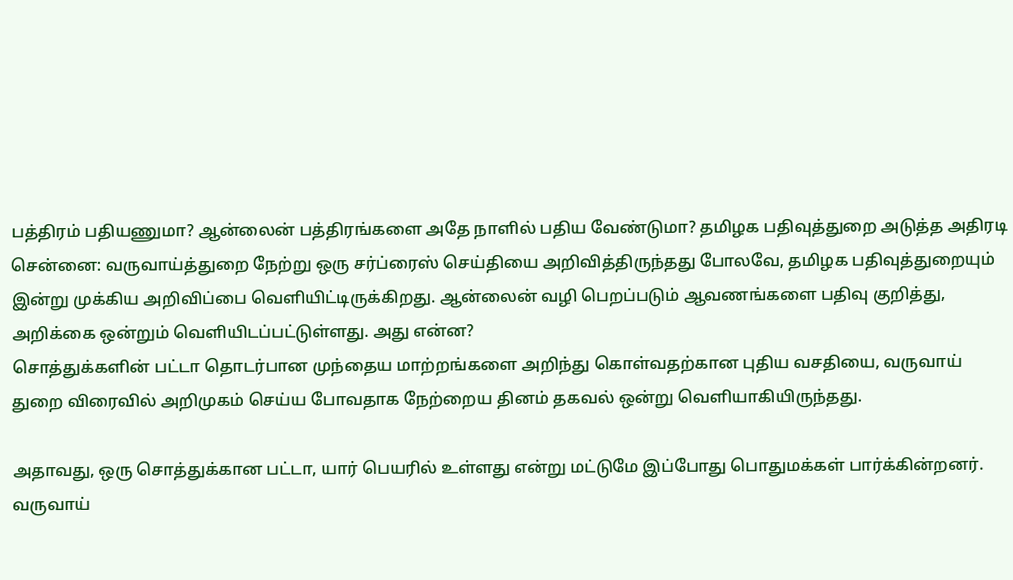பத்திரம் பதியணுமா? ஆன்லைன் பத்திரங்களை அதே நாளில் பதிய வேண்டுமா? தமிழக பதிவுத்துறை அடுத்த அதிரடி
சென்னை: வருவாய்த்துறை நேற்று ஒரு சர்ப்ரைஸ் செய்தியை அறிவித்திருந்தது போலவே, தமிழக பதிவுத்துறையும் இன்று முக்கிய அறிவிப்பை வெளியிட்டிருக்கிறது. ஆன்லைன் வழி பெறப்படும் ஆவணங்களை பதிவு குறித்து, அறிக்கை ஒன்றும் வெளியிடப்பட்டுள்ளது. அது என்ன?
சொத்துக்களின் பட்டா தொடர்பான முந்தைய மாற்றங்களை அறிந்து கொள்வதற்கான புதிய வசதியை, வருவாய் துறை விரைவில் அறிமுகம் செய்ய போவதாக நேற்றைய தினம் தகவல் ஒன்று வெளியாகியிருந்தது.

அதாவது, ஒரு சொத்துக்கான பட்டா, யார் பெயரில் உள்ளது என்று மட்டுமே இப்போது பொதுமக்கள் பார்க்கின்றனர். வருவாய்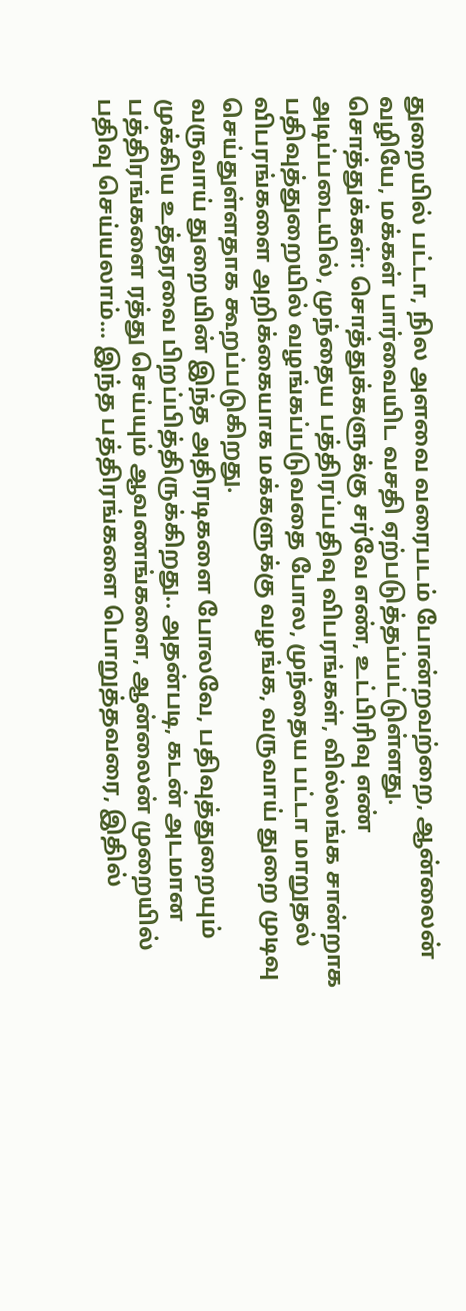துறையில் பட்டா, நில அளவை வரைபடம் போன்றவற்றை, ஆன்லைன் வழியே, மக்கள் பார்வையிட வசதி ஏற்படுத்தப்பட்டுள்ளது.
சொத்துக்கள்: சொத்துக்களுக்கு சர்வே எண், உட்பிரிவு எண் அடிப்படையில், முந்தைய பத்திரப்பதிவு விபரங்கள், வில்லங்க சான்றாக பதிவுத்துறையில் வழங்கப்படுவதை போல, முந்தைய பட்டா மாறுதல் விபரங்களை அறிக்கையாக மக்களுக்கு வழங்க, வருவாய் துறை முடிவு செய்துள்ளதாக கூறப்படுகிறது.
வருவாய் துறையின் இந்த அதிரடிகளை போலவே, பதிவுத்துறையும் முக்கிய உத்தரவை பிறப்பித்திருக்கிறது.. அதன்படி, கடன் அடமான பத்திரங்களை ரத்து செய்யும் ஆவணங்களை, ஆன்லைன் முறையில் பதிவு செய்யலாம்... இந்த பத்திரங்களை பொறுத்தவரை, இதில்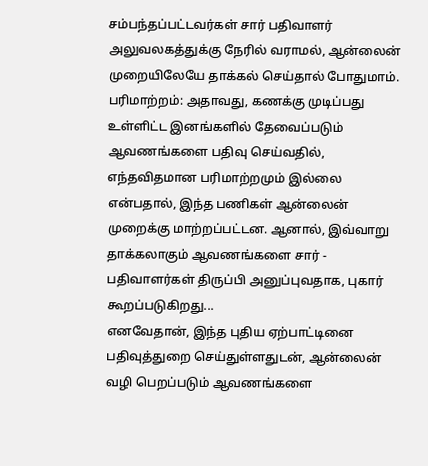சம்பந்தப்பட்டவர்கள் சார் பதிவாளர் அலுவலகத்துக்கு நேரில் வராமல், ஆன்லைன் முறையிலேயே தாக்கல் செய்தால் போதுமாம்.
பரிமாற்றம்: அதாவது, கணக்கு முடிப்பது உள்ளிட்ட இனங்களில் தேவைப்படும் ஆவணங்களை பதிவு செய்வதில், எந்தவிதமான பரிமாற்றமும் இல்லை என்பதால், இந்த பணிகள் ஆன்லைன் முறைக்கு மாற்றப்பட்டன. ஆனால், இவ்வாறு தாக்கலாகும் ஆவணங்களை சார் - பதிவாளர்கள் திருப்பி அனுப்புவதாக, புகார் கூறப்படுகிறது...
எனவேதான், இந்த புதிய ஏற்பாட்டினை பதிவுத்துறை செய்துள்ளதுடன், ஆன்லைன் வழி பெறப்படும் ஆவணங்களை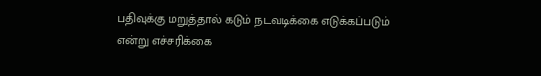பதிவுக்கு மறுத்தால் கடும் நடவடிக்கை எடுக்கப்படும் என்று எச்சரிக்கை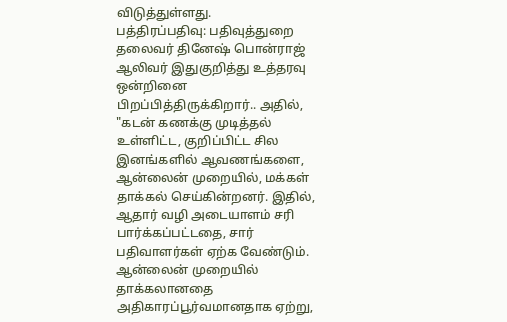விடுத்துள்ளது.
பத்திரப்பதிவு: பதிவுத்துறை தலைவர் தினேஷ் பொன்ராஜ் ஆலிவர் இதுகுறித்து உத்தரவு ஒன்றினை பிறப்பித்திருக்கிறார்.. அதில், "கடன் கணக்கு முடித்தல் உள்ளிட்ட, குறிப்பிட்ட சில இனங்களில் ஆவணங்களை, ஆன்லைன் முறையில், மக்கள் தாக்கல் செய்கின்றனர். இதில், ஆதார் வழி அடையாளம் சரி பார்க்கப்பட்டதை, சார் பதிவாளர்கள் ஏற்க வேண்டும்.
ஆன்லைன் முறையில் தாக்கலானதை அதிகாரப்பூர்வமானதாக ஏற்று,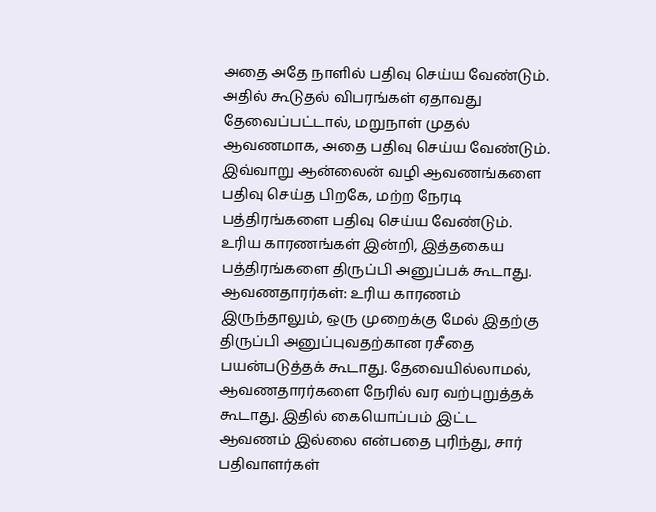அதை அதே நாளில் பதிவு செய்ய வேண்டும். அதில் கூடுதல் விபரங்கள் ஏதாவது தேவைப்பட்டால், மறுநாள் முதல் ஆவணமாக, அதை பதிவு செய்ய வேண்டும். இவ்வாறு ஆன்லைன் வழி ஆவணங்களை பதிவு செய்த பிறகே, மற்ற நேரடி பத்திரங்களை பதிவு செய்ய வேண்டும். உரிய காரணங்கள் இன்றி, இத்தகைய பத்திரங்களை திருப்பி அனுப்பக் கூடாது.
ஆவணதாரர்கள்: உரிய காரணம் இருந்தாலும், ஒரு முறைக்கு மேல் இதற்கு திருப்பி அனுப்புவதற்கான ரசீதை பயன்படுத்தக் கூடாது. தேவையில்லாமல், ஆவணதாரர்களை நேரில் வர வற்புறுத்தக் கூடாது. இதில் கையொப்பம் இட்ட ஆவணம் இல்லை என்பதை புரிந்து, சார் பதிவாளர்கள்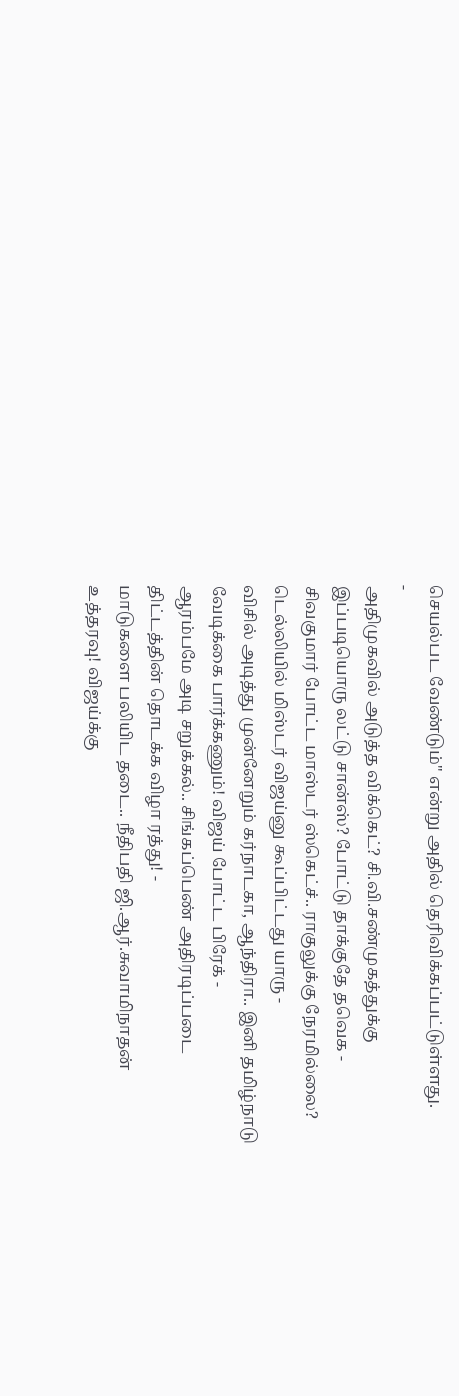செயல்பட வேண்டும்" என்று அதில் தெரிவிக்கப்பட்டுள்ளது.
-
அதிமுகவில் அடுத்த விக்கெட்? சி.வி.சண்முகத்துக்கு இப்படியொரு லட்டு சான்ஸ்? போட்டு தாக்குதே தவெக -
சிவகுமார் போட்ட மாஸ்டர் ஸ்கெட்ச்.. ராகுலுக்கு நேரமில்லை? டெல்லியில் மிஸ்டர் விஜய்னு கூப்பிட்டது யாரு -
விசில் அடித்து முன்னேறும் கர்நாடகா, ஆந்திரா.. இனி தமிழ்நாடு வேடிக்கை பார்க்கணும்! விஜய் போட்ட பிரேக் -
ஆரம்பமே அடி சறுக்கல்.. சிங்கப்பெண் அதிரடிப்படை திட்டத்தின் தொடக்க விழா ரத்து! -
மாடுகளை பலியிட தடை.. நீதிபதி ஜி.ஆர்.சுவாமிநாதன் உத்தரவு! விஜய்க்கு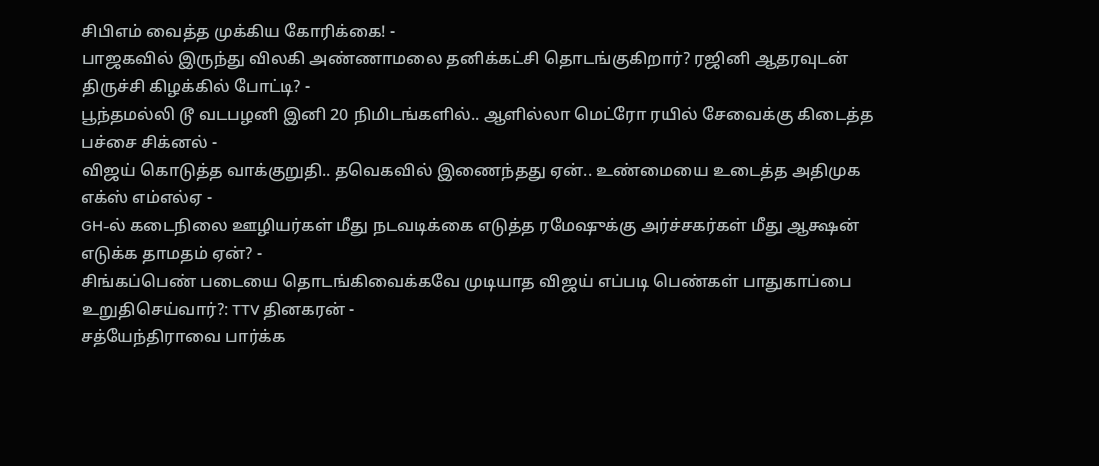சிபிஎம் வைத்த முக்கிய கோரிக்கை! -
பாஜகவில் இருந்து விலகி அண்ணாமலை தனிக்கட்சி தொடங்குகிறார்? ரஜினி ஆதரவுடன் திருச்சி கிழக்கில் போட்டி? -
பூந்தமல்லி டூ வடபழனி இனி 20 நிமிடங்களில்.. ஆளில்லா மெட்ரோ ரயில் சேவைக்கு கிடைத்த பச்சை சிக்னல் -
விஜய் கொடுத்த வாக்குறுதி.. தவெகவில் இணைந்தது ஏன்.. உண்மையை உடைத்த அதிமுக எக்ஸ் எம்எல்ஏ -
GH-ல் கடைநிலை ஊழியர்கள் மீது நடவடிக்கை எடுத்த ரமேஷுக்கு அர்ச்சகர்கள் மீது ஆக்ஷன் எடுக்க தாமதம் ஏன்? -
சிங்கப்பெண் படையை தொடங்கிவைக்கவே முடியாத விஜய் எப்படி பெண்கள் பாதுகாப்பை உறுதிசெய்வார்?: TTV தினகரன் -
சத்யேந்திராவை பார்க்க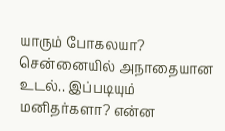யாரும் போகலயா? சென்னையில் அநாதையான உடல்.. இப்படியும் மனிதர்களா? என்ன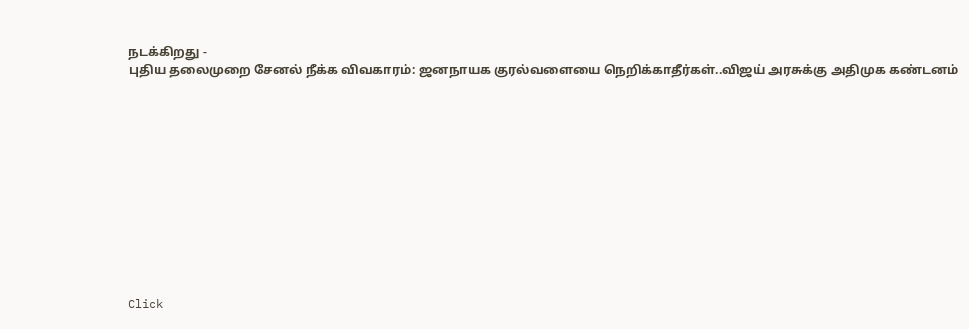நடக்கிறது -
புதிய தலைமுறை சேனல் நீக்க விவகாரம்: ஜனநாயக குரல்வளையை நெறிக்காதீர்கள்..விஜய் அரசுக்கு அதிமுக கண்டனம்












Click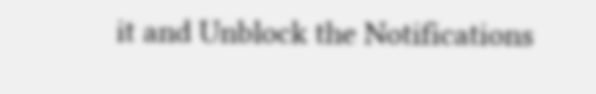it and Unblock the Notifications